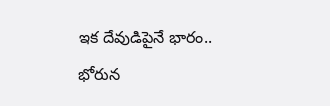ఇక దేవుడిపైనే భారం.. భోరున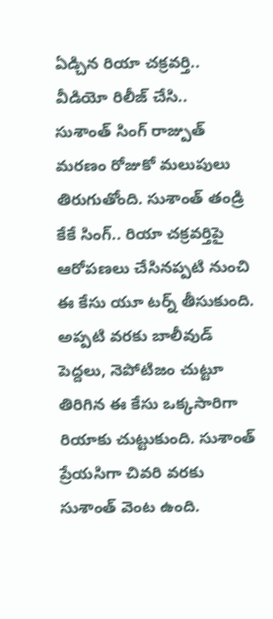ఏడ్చిన రియా చక్రవర్తి.. వీడియో రిలీజ్ చేసి..
సుశాంత్ సింగ్ రాజ్పుత్ మరణం రోజుకో మలుపులు తిరుగుతోంది. సుశాంత్ తండ్రి కేకే సింగ్.. రియా చక్రవర్తిపై ఆరోపణలు చేసినప్పటి నుంచి ఈ కేసు యూ టర్న్ తీసుకుంది. అప్పటి వరకు బాలీవుడ్ పెద్దలు, నెపోటిజం చుట్టూ తిరిగిన ఈ కేసు ఒక్కసారిగా రియాకు చుట్టుకుంది. సుశాంత్ ప్రేయసిగా చివరి వరకు సుశాంత్ వెంట ఉంది.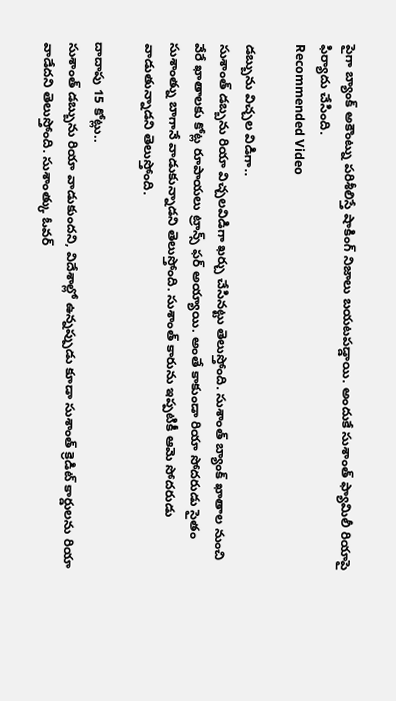పైగా బ్యాంక్ అకౌంట్ను పరిశీలిస్తే షాకింగ్ నిజాలు బయటపడ్డాయి. అందుకే సుశాంత్ ఫ్యామిలీ రియాపై ఫిర్యాదు చేసింది.
Recommended Video

డబ్బును విచ్చల విడిగా..
సుశాంత్ డబ్బను రియా విచ్చలవిడిగా ఖర్చు చేసినట్టు తెలుస్తోంది. సుశాంత్ బ్యాంక్ ఖాతాల నుంచి వేరే ఖాతాలకు కోట్ల రూపాయలు ట్రాన్స్ ఫర్ అయ్యాయి. అంతే కాకుండా రియా సోదరుడు సైతం సుశాంత్ను బాగానే వాడుకున్నాడని తెలుస్తోంది. సుశాంత్ కారును ఇప్పటికీ ఆమె సోదరుడు వాడుతున్నాడని తెలుస్తోంది.

దాదాపు 15 కోట్లు..
సుశాంత్ డబ్బును రియా వాడుకుందని, విదేశాల్లో ఉన్నప్పుడు కూడా సుశాంత్ క్రెడిట్ కార్డులను రియా వాడేదని తెలుస్తోంది. సుశాంత్కు ఓవర్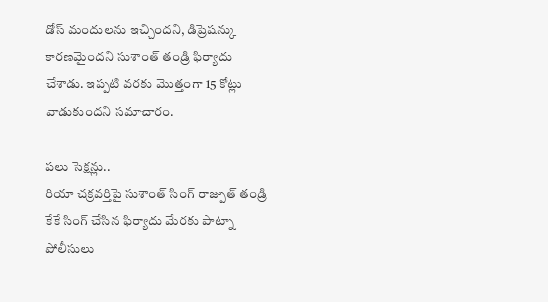డోస్ మందులను ఇచ్చిందని, డిప్రెషన్కు కారణమైందని సుశాంత్ తండ్రి ఫిర్యాదు చేశాడు. ఇప్పటి వరకు మొత్తంగా 15 కోట్లు వాడుకుందని సమాచారం.

పలు సెక్షన్లు..
రియా చక్రవర్తిపై సుశాంత్ సింగ్ రాజ్పుత్ తండ్రి కేకే సింగ్ చేసిన ఫిర్యాదు మేరకు పాట్నా పోలీసులు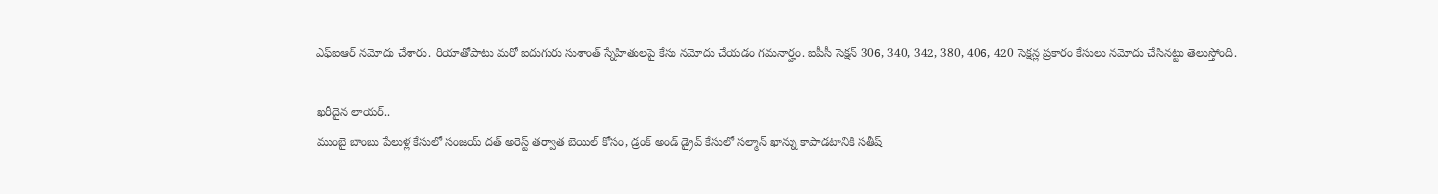ఎఫ్ఐఆర్ నమోదు చేశారు. రియాతోపాటు మరో ఐదుగురు సుశాంత్ స్నేహితులపై కేసు నమోదు చేయడం గమనార్హం. ఐపీసీ సెక్షన్ 306, 340, 342, 380, 406, 420 సెక్షన్ల ప్రకారం కేసులు నమోదు చేసినట్టు తెలుస్తోంది.

ఖరీదైన లాయర్..
ముంబై బాంబు పేలుళ్ల కేసులో సంజయ్ దత్ అరెస్ట్ తర్వాత బెయిల్ కోసం, డ్రంక్ అండ్ డ్రైవ్ కేసులో సల్మాన్ ఖాన్ను కాపాడటానికి సతీష్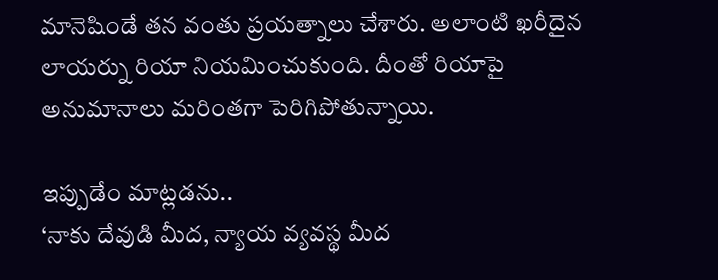మానెషిండే తన వంతు ప్రయత్నాలు చేశారు. అలాంటి ఖరీదైన లాయర్ను రియా నియమించుకుంది. దీంతో రియాపై అనుమానాలు మరింతగా పెరిగిపోతున్నాయి.

ఇప్పుడేం మాట్లడను..
‘నాకు దేవుడి మీద, న్యాయ వ్యవస్థ మీద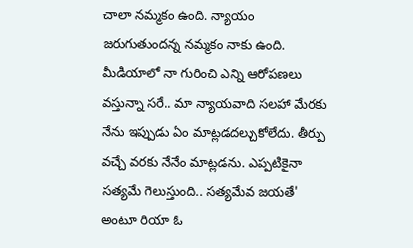చాలా నమ్మకం ఉంది. న్యాయం జరుగుతుందన్న నమ్మకం నాకు ఉంది. మీడియాలో నా గురించి ఎన్ని ఆరోపణలు వస్తున్నా సరే.. మా న్యాయవాది సలహా మేరకు నేను ఇప్పుడు ఏం మాట్లడదల్చుకోలేదు. తీర్పు వచ్చే వరకు నేనేం మాట్లడను. ఎప్పటికైనా సత్యమే గెలుస్తుంది.. సత్యమేవ జయతే' అంటూ రియా ఓ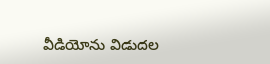వీడియోను విడుదల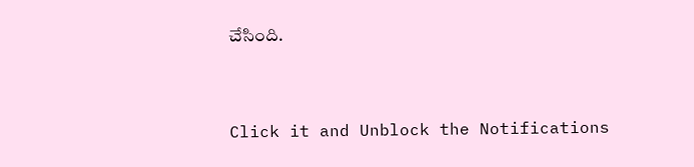చేసింది.


Click it and Unblock the Notifications